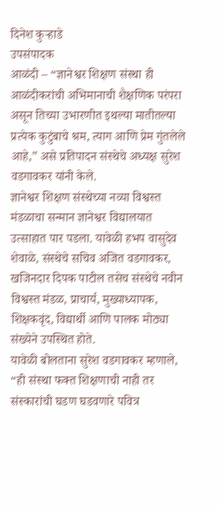दिनेश कुऱ्हाडे
उपसंपादक
आळंदी – “ज्ञानेश्वर शिक्षण संस्था ही आळंदीकरांची अभिमानाची शैक्षणिक परंपरा असून तिच्या उभारणीत इथल्या मातीतल्या प्रत्येक कुटुंबाचे श्रम, त्याग आणि प्रेम गुंतलेले आहे,” असे प्रतिपादन संस्थेचे अध्यक्ष सुरेश वडगावकर यांनी केले.
ज्ञानेश्वर शिक्षण संस्थेच्या नव्या विश्वस्त मंडळाचा सन्मान ज्ञानेश्वर विद्यालयात उत्साहात पार पडला. यावेळी हभप वासुदेव शेवाळे, संस्थेचे सचिव अजित वडगावकर, खजिनदार दिपक पाटील तसेच संस्थेचे नवीन विश्वस्त मंडळ, प्राचार्य, मुख्याध्यापक, शिक्षकवृंद, विद्यार्थी आणि पालक मोठ्या संख्येने उपस्थित होते.
यावेळी बोलताना सुरेश वडगावकर म्हणाले, “ही संस्था फक्त शिक्षणाची नाही तर संस्कारांची घडण घडवणारे पवित्र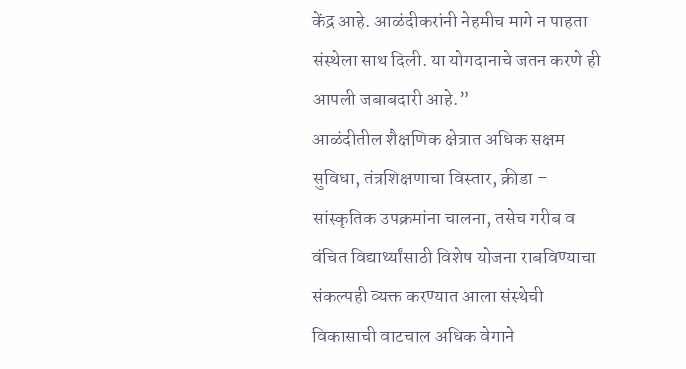केंद्र आहे. आळंदीकरांनी नेहमीच मागे न पाहता संस्थेला साथ दिली. या योगदानाचे जतन करणे ही आपली जबाबदारी आहे.”
आळंदीतील शैक्षणिक क्षेत्रात अधिक सक्षम सुविधा, तंत्रशिक्षणाचा विस्तार, क्रीडा – सांस्कृतिक उपक्रमांना चालना, तसेच गरीब व वंचित विद्यार्थ्यांसाठी विशेष योजना राबविण्याचा संकल्पही व्यक्त करण्यात आला संस्थेची विकासाची वाटचाल अधिक वेगाने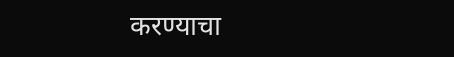करण्याचा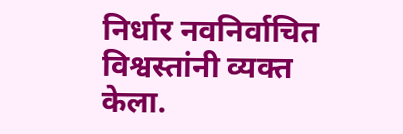निर्धार नवनिर्वाचित विश्वस्तांनी व्यक्त केला.